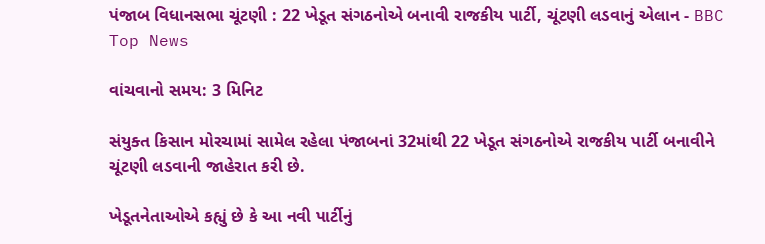પંજાબ વિધાનસભા ચૂંટણી : 22 ખેડૂત સંગઠનોએ બનાવી રાજકીય પાર્ટી, ચૂંટણી લડવાનું એલાન - BBC Top News

વાંચવાનો સમય: 3 મિનિટ

સંયુક્ત કિસાન મોરચામાં સામેલ રહેલા પંજાબનાં 32માંથી 22 ખેડૂત સંગઠનોએ રાજકીય પાર્ટી બનાવીને ચૂંટણી લડવાની જાહેરાત કરી છે.

ખેડૂતનેતાઓએ કહ્યું છે કે આ નવી પાર્ટીનું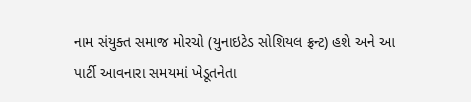નામ સંયુક્ત સમાજ મોરચો (યુનાઇટેડ સોશિયલ ફ્રન્ટ) હશે અને આ પાર્ટી આવનારા સમયમાં ખેડૂતનેતા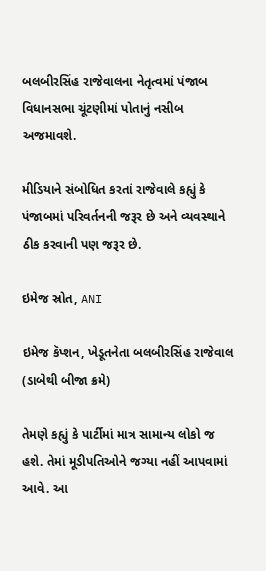બલબીરસિંહ રાજેવાલના નેતૃત્વમાં પંજાબ વિધાનસભા ચૂંટણીમાં પોતાનું નસીબ અજમાવશે.

મીડિયાને સંબોધિત કરતાં રાજેવાલે કહ્યું કે પંજાબમાં પરિવર્તનની જરૂર છે અને વ્યવસ્થાને ઠીક કરવાની પણ જરૂર છે.

ઇમેજ સ્રોત, ANI

ઇમેજ કૅપ્શન, ખેડૂતનેતા બલબીરસિંહ રાજેવાલ (ડાબેથી બીજા ક્રમે)

તેમણે કહ્યું કે પાર્ટીમાં માત્ર સામાન્ય લોકો જ હશે. તેમાં મૂડીપતિઓને જગ્યા નહીં આપવામાં આવે. આ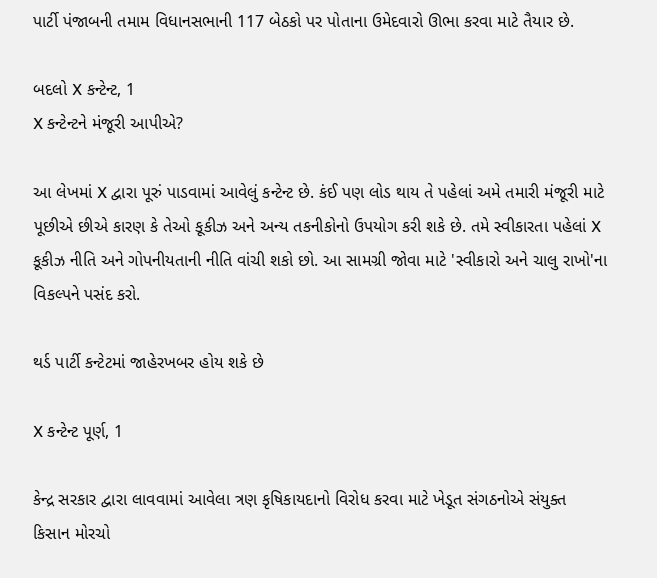પાર્ટી પંજાબની તમામ વિધાનસભાની 117 બેઠકો પર પોતાના ઉમેદવારો ઊભા કરવા માટે તૈયાર છે.

બદલો X કન્ટેન્ટ, 1
X કન્ટેન્ટને મંજૂરી આપીએ?

આ લેખમાં X દ્વારા પૂરું પાડવામાં આવેલું કન્ટેન્ટ છે. કંઈ પણ લોડ થાય તે પહેલાં અમે તમારી મંજૂરી માટે પૂછીએ છીએ કારણ કે તેઓ કૂકીઝ અને અન્ય તકનીકોનો ઉપયોગ કરી શકે છે. તમે સ્વીકારતા પહેલાં X કૂકીઝ નીતિ અને ગોપનીયતાની નીતિ વાંચી શકો છો. આ સામગ્રી જોવા માટે 'સ્વીકારો અને ચાલુ રાખો'ના વિકલ્પને પસંદ કરો.

થર્ડ પાર્ટી કન્ટેટમાં જાહેરખબર હોય શકે છે

X કન્ટેન્ટ પૂર્ણ, 1

કેન્દ્ર સરકાર દ્વારા લાવવામાં આવેલા ત્રણ કૃષિકાયદાનો વિરોધ કરવા માટે ખેડૂત સંગઠનોએ સંયુક્ત કિસાન મોરચો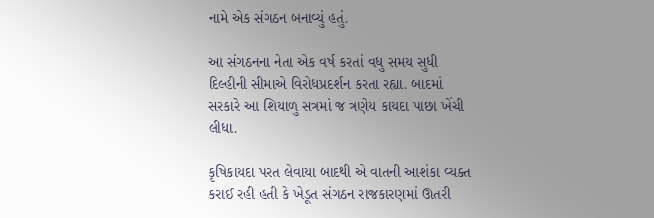નામે એક સંગઠન બનાવ્યું હતું.

આ સંગઠનના નેતા એક વર્ષ કરતાં વધુ સમય સુધી દિલ્હીની સીમાએ વિરોધપ્રદર્શન કરતા રહ્યા. બાદમાં સરકારે આ શિયાળુ સત્રમાં જ ત્રણેય કાયદા પાછા ખેંચી લીધા.

કૃષિકાયદા પરત લેવાયા બાદથી એ વાતની આશંકા વ્યક્ત કરાઈ રહી હતી કે ખેડૂત સંગઠન રાજકારણમાં ઊતરી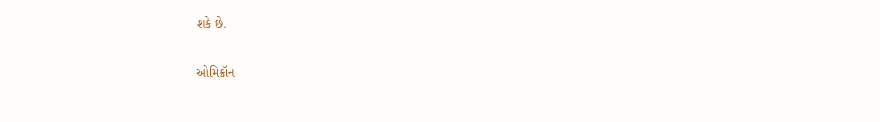શકે છે.

ઓમિક્રૉન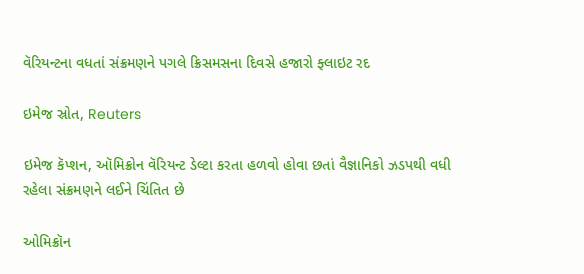વૅરિયન્ટના વધતાં સંક્રમણને પગલે ક્રિસમસના દિવસે હજારો ફ્લાઇટ રદ

ઇમેજ સ્રોત, Reuters

ઇમેજ કૅપ્શન, ઑમિક્રોન વૅરિયન્ટ ડેલ્ટા કરતા હળવો હોવા છતાં વૈજ્ઞાનિકો ઝડપથી વધી રહેલા સંક્રમણને લઈને ચિંતિત છે

ઓમિક્રૉન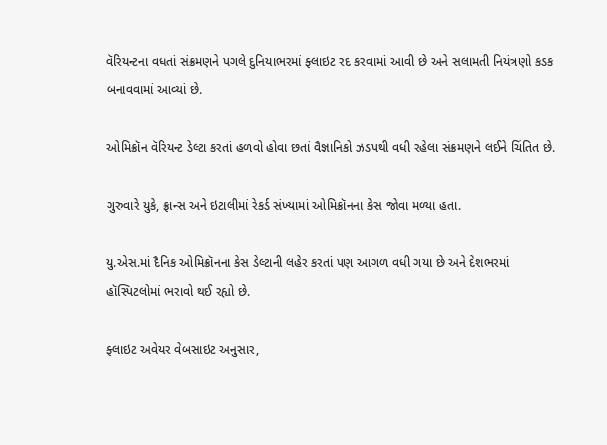વૅરિયન્ટના વધતાં સંક્રમણને પગલે દુનિયાભરમાં ફ્લાઇટ રદ કરવામાં આવી છે અને સલામતી નિયંત્રણો કડક બનાવવામાં આવ્યાં છે.

ઓમિક્રૉન વૅરિયન્ટ ડેલ્ટા કરતાં હળવો હોવા છતાં વૈજ્ઞાનિકો ઝડપથી વધી રહેલા સંક્રમણને લઈને ચિંતિત છે.

ગુરુવારે યુકે, ફ્રાન્સ અને ઇટાલીમાં રેકર્ડ સંખ્યામાં ઓમિક્રૉનના કેસ જોવા મળ્યા હતા.

યુ.એસ.માં દૈનિક ઓમિક્રૉનના કેસ ડેલ્ટાની લહેર કરતાં પણ આગળ વધી ગયા છે અને દેશભરમાં હૉસ્પિટલોમાં ભરાવો થઈ રહ્યો છે.

ફ્લાઇટ અવેયર વેબસાઇટ અનુસાર,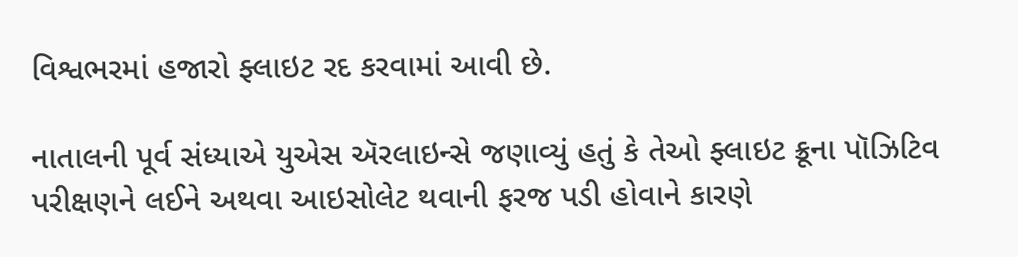વિશ્વભરમાં હજારો ફ્લાઇટ રદ કરવામાં આવી છે.

નાતાલની પૂર્વ સંધ્યાએ યુએસ ઍરલાઇન્સે જણાવ્યું હતું કે તેઓ ફ્લાઇટ ક્રૂના પૉઝિટિવ પરીક્ષણને લઈને અથવા આઇસોલેટ થવાની ફરજ પડી હોવાને કારણે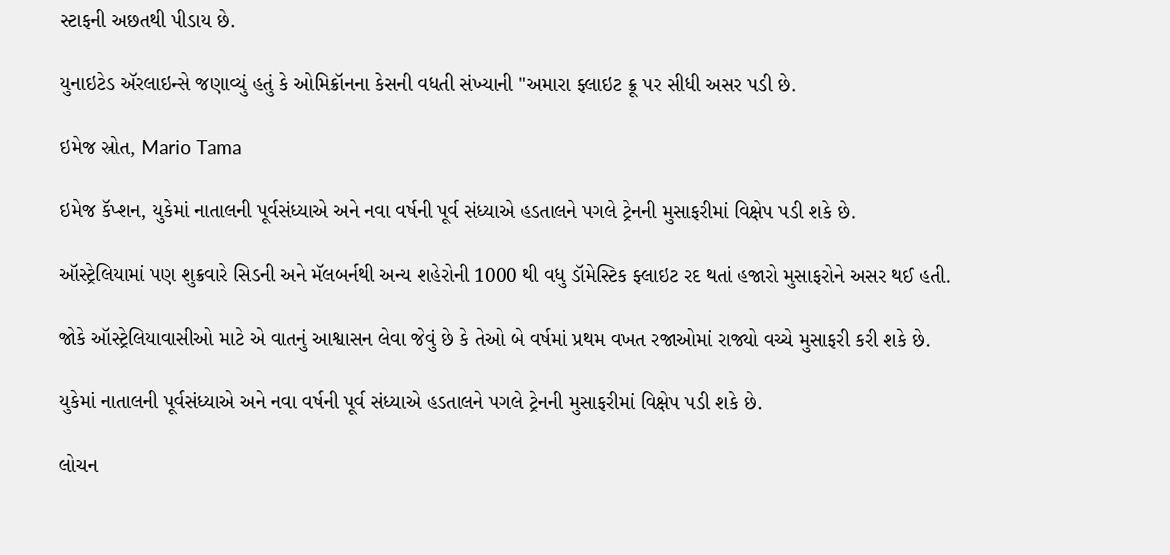સ્ટાફની અછતથી પીડાય છે.

યુનાઇટેડ ઍરલાઇન્સે જણાવ્યું હતું કે ઓમિક્રૉનના કેસની વધતી સંખ્યાની "અમારા ફ્લાઇટ ક્રૂ પર સીધી અસર પડી છે.

ઇમેજ સ્રોત, Mario Tama

ઇમેજ કૅપ્શન, યુકેમાં નાતાલની પૂર્વસંધ્યાએ અને નવા વર્ષની પૂર્વ સંધ્યાએ હડતાલને પગલે ટ્રેનની મુસાફરીમાં વિક્ષેપ પડી શકે છે.

ઑસ્ટ્રેલિયામાં પણ શુક્રવારે સિડની અને મૅલબર્નથી અન્ય શહેરોની 1000 થી વધુ ડૉમેસ્ટિક ફ્લાઇટ રદ થતાં હજારો મુસાફરોને અસર થઈ હતી.

જોકે ઑસ્ટ્રેલિયાવાસીઓ માટે એ વાતનું આશ્વાસન લેવા જેવું છે કે તેઓ બે વર્ષમાં પ્રથમ વખત રજાઓમાં રાજ્યો વચ્ચે મુસાફરી કરી શકે છે.

યુકેમાં નાતાલની પૂર્વસંધ્યાએ અને નવા વર્ષની પૂર્વ સંધ્યાએ હડતાલને પગલે ટ્રેનની મુસાફરીમાં વિક્ષેપ પડી શકે છે.

લોચન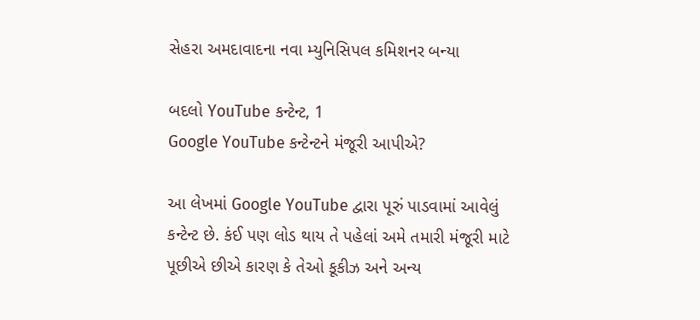સેહરા અમદાવાદના નવા મ્યુનિસિપલ કમિશનર બન્યા

બદલો YouTube કન્ટેન્ટ, 1
Google YouTube કન્ટેન્ટને મંજૂરી આપીએ?

આ લેખમાં Google YouTube દ્વારા પૂરું પાડવામાં આવેલું કન્ટેન્ટ છે. કંઈ પણ લોડ થાય તે પહેલાં અમે તમારી મંજૂરી માટે પૂછીએ છીએ કારણ કે તેઓ કૂકીઝ અને અન્ય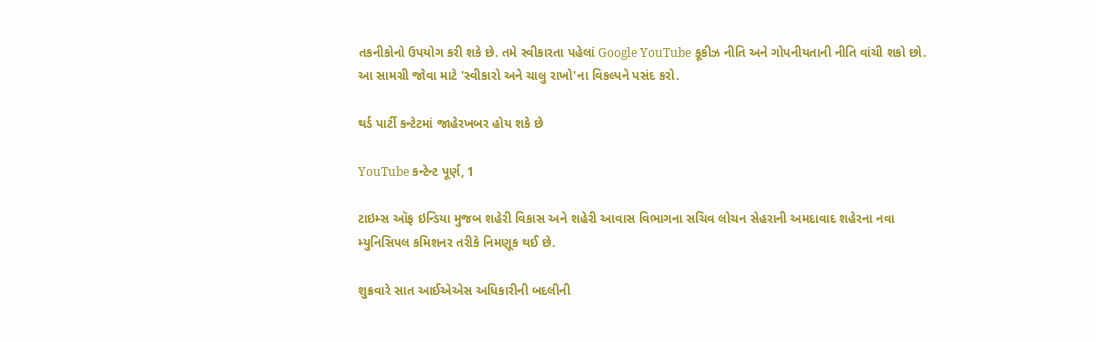તકનીકોનો ઉપયોગ કરી શકે છે. તમે સ્વીકારતા પહેલાં Google YouTube કૂકીઝ નીતિ અને ગોપનીયતાની નીતિ વાંચી શકો છો. આ સામગ્રી જોવા માટે 'સ્વીકારો અને ચાલુ રાખો'ના વિકલ્પને પસંદ કરો.

થર્ડ પાર્ટી કન્ટેટમાં જાહેરખબર હોય શકે છે

YouTube કન્ટેન્ટ પૂર્ણ, 1

ટાઇમ્સ ઑફ ઇન્ડિયા મુજબ શહેરી વિકાસ અને શહેરી આવાસ વિભાગના સચિવ લોચન સેહરાની અમદાવાદ શહેરના નવા મ્યુનિસિપલ કમિશનર તરીકે નિમણૂક થઈ છે.

શુક્રવારે સાત આઈએએસ અધિકારીની બદલીની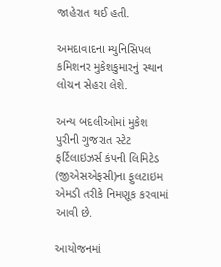જાહેરાત થઈ હતી.

અમદાવાદના મ્યુનિસિપલ કમિશનર મુકેશકુમારનું સ્થાન લોચન સેહરા લેશે.

અન્ય બદલીઓમાં મુકેશ પુરીની ગુજરાત સ્ટેટ ફર્ટિલાઇઝર્સ કંપની લિમિટેડ (જીએસએફસી)ના ફુલટાઇમ એમડી તરીકે નિમણૂક કરવામાં આવી છે.

આયોજનમાં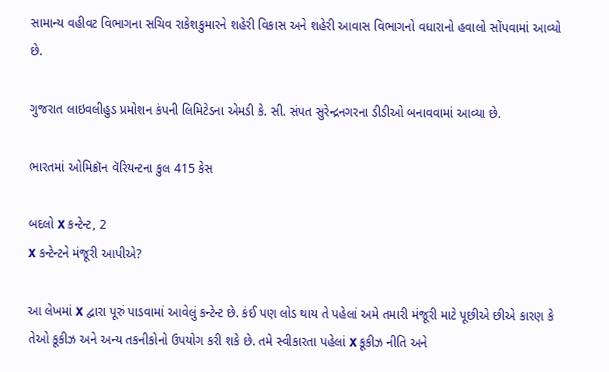સામાન્ય વહીવટ વિભાગના સચિવ રાકેશકુમારને શહેરી વિકાસ અને શહેરી આવાસ વિભાગનો વધારાનો હવાલો સોંપવામાં આવ્યો છે.

ગુજરાત લાઇવલીહુડ પ્રમોશન કંપની લિમિટેડના એમડી કે. સી. સંપત સુરેન્દ્રનગરના ડીડીઓ બનાવવામાં આવ્યા છે.

ભારતમાં ઓમિક્રૉન વૅરિયન્ટના કુલ 415 કેસ

બદલો X કન્ટેન્ટ, 2
X કન્ટેન્ટને મંજૂરી આપીએ?

આ લેખમાં X દ્વારા પૂરું પાડવામાં આવેલું કન્ટેન્ટ છે. કંઈ પણ લોડ થાય તે પહેલાં અમે તમારી મંજૂરી માટે પૂછીએ છીએ કારણ કે તેઓ કૂકીઝ અને અન્ય તકનીકોનો ઉપયોગ કરી શકે છે. તમે સ્વીકારતા પહેલાં X કૂકીઝ નીતિ અને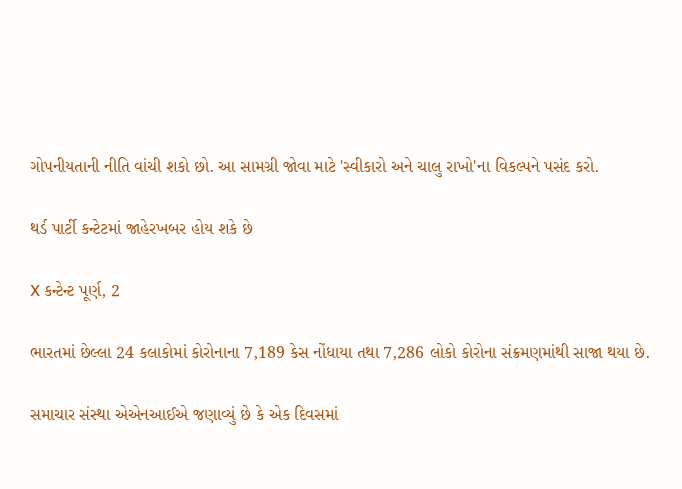ગોપનીયતાની નીતિ વાંચી શકો છો. આ સામગ્રી જોવા માટે 'સ્વીકારો અને ચાલુ રાખો'ના વિકલ્પને પસંદ કરો.

થર્ડ પાર્ટી કન્ટેટમાં જાહેરખબર હોય શકે છે

X કન્ટેન્ટ પૂર્ણ, 2

ભારતમાં છેલ્લા 24 કલાકોમાં કોરોનાના 7,189 કેસ નોંધાયા તથા 7,286 લોકો કોરોના સંક્રમણમાંથી સાજા થયા છે.

સમાચાર સંસ્થા એએનઆઈએ જણાવ્યું છે કે એક દિવસમાં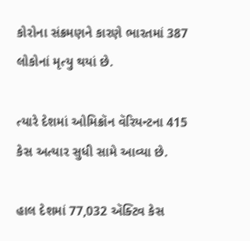કોરોના સંક્રમણને કારણે ભારતમાં 387 લોકોનાં મૃત્યુ થયાં છે.

ત્યારે દેશમાં ઓમિક્રૉન વૅરિયન્ટના 415 કેસ અત્યાર સુધી સામે આવ્યા છે.

હાલ દેશમાં 77,032 ઍક્ટિવ કેસ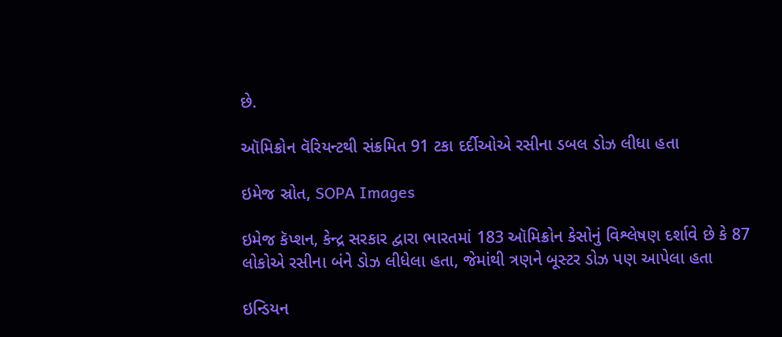છે.

ઑમિક્રોન વૅરિયન્ટથી સંક્રમિત 91 ટકા દર્દીઓએ રસીના ડબલ ડોઝ લીધા હતા

ઇમેજ સ્રોત, SOPA Images

ઇમેજ કૅપ્શન, કેન્દ્ર સરકાર દ્વારા ભારતમાં 183 ઑમિક્રોન કેસોનું વિશ્લેષણ દર્શાવે છે કે 87 લોકોએ રસીના બંને ડોઝ લીધેલા હતા, જેમાંથી ત્રણને બૂસ્ટર ડોઝ પણ આપેલા હતા

ઇન્ડિયન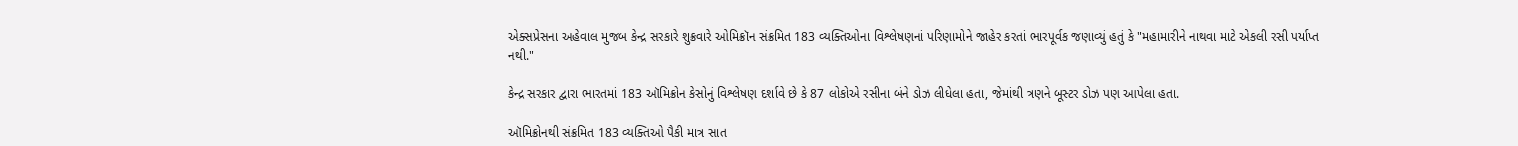એક્સપ્રેસના અહેવાલ મુજબ કેન્દ્ર સરકારે શુક્રવારે ઓમિક્રૉન સંક્રમિત 183 વ્યક્તિઓના વિશ્લેષણનાં પરિણામોને જાહેર કરતાં ભારપૂર્વક જણાવ્યું હતું કે "મહામારીને નાથવા માટે એકલી રસી પર્યાપ્ત નથી."

કેન્દ્ર સરકાર દ્વારા ભારતમાં 183 ઑમિક્રોન કેસોનું વિશ્લેષણ દર્શાવે છે કે 87 લોકોએ રસીના બંને ડોઝ લીધેલા હતા, જેમાંથી ત્રણને બૂસ્ટર ડોઝ પણ આપેલા હતા.

ઑમિક્રોનથી સંક્રમિત 183 વ્યક્તિઓ પૈકી માત્ર સાત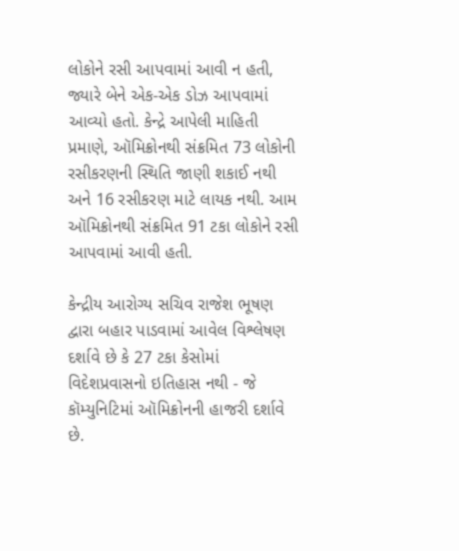લોકોને રસી આપવામાં આવી ન હતી, જ્યારે બેને એક-એક ડોઝ આપવામાં આવ્યો હતો. કેન્દ્રે આપેલી માહિતી પ્રમાણે, ઑમિક્રોનથી સંક્રમિત 73 લોકોની રસીકરણની સ્થિતિ જાણી શકાઈ નથી અને 16 રસીકરણ માટે લાયક નથી. આમ ઑમિક્રોનથી સંક્રમિત 91 ટકા લોકોને રસી આપવામાં આવી હતી.

કેન્દ્રીય આરોગ્ય સચિવ રાજેશ ભૂષણ દ્વારા બહાર પાડવામાં આવેલ વિશ્લેષણ દર્શાવે છે કે 27 ટકા કેસોમાં વિદેશપ્રવાસનો ઇતિહાસ નથી - જે કૉમ્યુનિટિમાં ઑમિક્રોનની હાજરી દર્શાવે છે.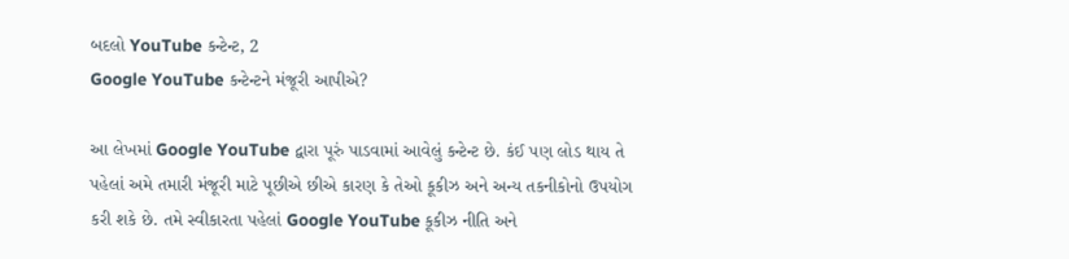બદલો YouTube કન્ટેન્ટ, 2
Google YouTube કન્ટેન્ટને મંજૂરી આપીએ?

આ લેખમાં Google YouTube દ્વારા પૂરું પાડવામાં આવેલું કન્ટેન્ટ છે. કંઈ પણ લોડ થાય તે પહેલાં અમે તમારી મંજૂરી માટે પૂછીએ છીએ કારણ કે તેઓ કૂકીઝ અને અન્ય તકનીકોનો ઉપયોગ કરી શકે છે. તમે સ્વીકારતા પહેલાં Google YouTube કૂકીઝ નીતિ અને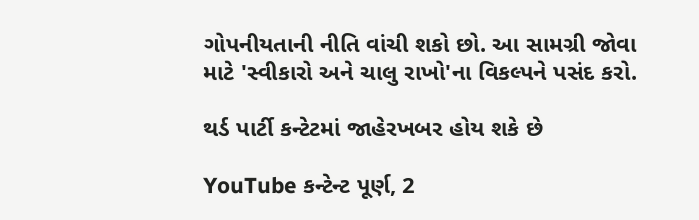ગોપનીયતાની નીતિ વાંચી શકો છો. આ સામગ્રી જોવા માટે 'સ્વીકારો અને ચાલુ રાખો'ના વિકલ્પને પસંદ કરો.

થર્ડ પાર્ટી કન્ટેટમાં જાહેરખબર હોય શકે છે

YouTube કન્ટેન્ટ પૂર્ણ, 2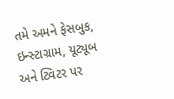તમે અમને ફેસબુક, ઇન્સ્ટાગ્રામ, યૂટ્યૂબ અને ટ્વિટર પર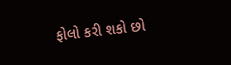ફોલો કરી શકો છો